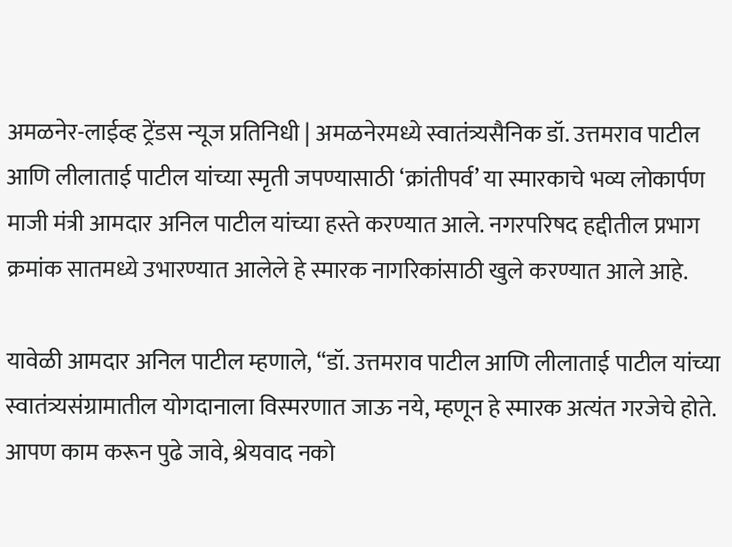अमळनेर-लाईव्ह ट्रेंडस न्यूज प्रतिनिधी | अमळनेरमध्ये स्वातंत्र्यसैनिक डॉ. उत्तमराव पाटील आणि लीलाताई पाटील यांच्या स्मृती जपण्यासाठी ‘क्रांतीपर्व’ या स्मारकाचे भव्य लोकार्पण माजी मंत्री आमदार अनिल पाटील यांच्या हस्ते करण्यात आले. नगरपरिषद हद्दीतील प्रभाग क्रमांक सातमध्ये उभारण्यात आलेले हे स्मारक नागरिकांसाठी खुले करण्यात आले आहे.

यावेळी आमदार अनिल पाटील म्हणाले, “डॉ. उत्तमराव पाटील आणि लीलाताई पाटील यांच्या स्वातंत्र्यसंग्रामातील योगदानाला विस्मरणात जाऊ नये, म्हणून हे स्मारक अत्यंत गरजेचे होते. आपण काम करून पुढे जावे, श्रेयवाद नको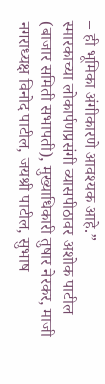– ही भूमिका अंगीकारणे आवश्यक आहे.”
स्मारकाच्या लोकार्पणप्रसंगी व्यासपीठावर अशोक पाटील (बाजार समिती सभापती), मुख्याधिकारी तुषार नेरकर, माजी नगराध्यक्ष विनोद पाटील, जयश्री पाटील, सुभाष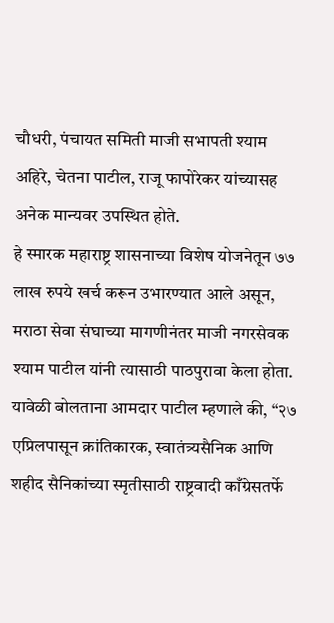चौधरी, पंचायत समिती माजी सभापती श्याम अहिरे, चेतना पाटील, राजू फापोरेकर यांच्यासह अनेक मान्यवर उपस्थित होते.
हे स्मारक महाराष्ट्र शासनाच्या विशेष योजनेतून ७७ लाख रुपये खर्च करून उभारण्यात आले असून, मराठा सेवा संघाच्या मागणीनंतर माजी नगरसेवक श्याम पाटील यांनी त्यासाठी पाठपुरावा केला होता.
यावेळी बोलताना आमदार पाटील म्हणाले की, “२७ एप्रिलपासून क्रांतिकारक, स्वातंत्र्यसैनिक आणि शहीद सैनिकांच्या स्मृतीसाठी राष्ट्रवादी काँग्रेसतर्फे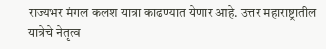राज्यभर मंगल कलश यात्रा काढण्यात येणार आहे. उत्तर महाराष्ट्रातील यात्रेचे नेतृत्व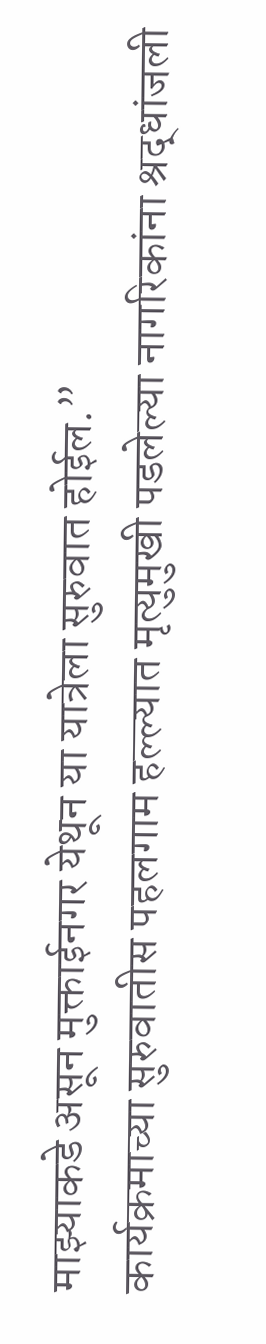माझ्याकडे असून मुक्ताईनगर येथून या यात्रेला सुरुवात होईल.”
कार्यक्रमाच्या सुरुवातीस पहलगाम हल्ल्यात मृत्युमुखी पडलेल्या नागरिकांना श्रद्धांजली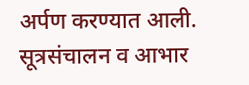अर्पण करण्यात आली.
सूत्रसंचालन व आभार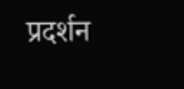प्रदर्शन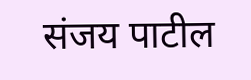संजय पाटील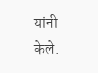यांनी केले.